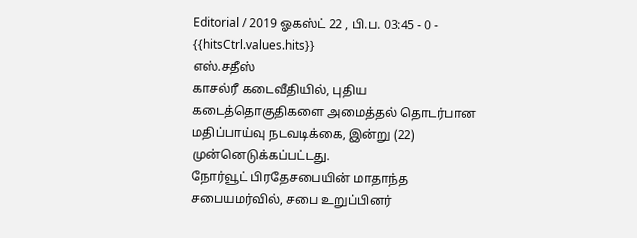Editorial / 2019 ஓகஸ்ட் 22 , பி.ப. 03:45 - 0 - {{hitsCtrl.values.hits}}
எஸ்.சதீஸ்
காசல்ரீ கடைவீதியில், புதிய கடைத்தொகுதிகளை அமைத்தல் தொடர்பான மதிப்பாய்வு நடவடிக்கை, இன்று (22) முன்னெடுக்கப்பட்டது.
நோர்வூட் பிரதேசபையின் மாதாந்த சபையமர்வில், சபை உறுப்பினர்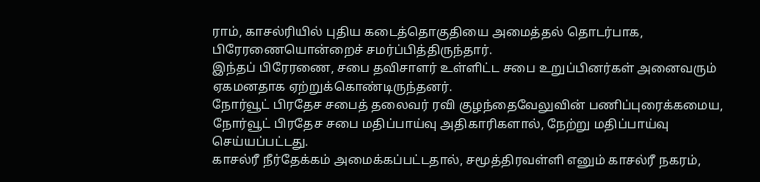ராம், காசல்ரியில் புதிய கடைத்தொகுதியை அமைத்தல் தொடர்பாக, பிரேரணையொன்றைச் சமர்ப்பித்திருந்தார்.
இந்தப் பிரேரணை, சபை தவிசாளர் உள்ளிட்ட சபை உறுப்பினர்கள் அனைவரும் ஏகமனதாக ஏற்றுக்கொண்டிருந்தனர்.
நோர்வூட் பிரதேச சபைத் தலைவர் ரவி குழந்தைவேலுவின் பணிப்புரைக்கமைய, நோர்வூட் பிரதேச சபை மதிப்பாய்வு அதிகாரிகளால், நேற்று மதிப்பாய்வு செய்யப்பட்டது.
காசல்ரீ நீர்தேக்கம் அமைக்கப்பட்டதால், சமூத்திரவள்ளி எனும் காசல்ரீ நகரம்,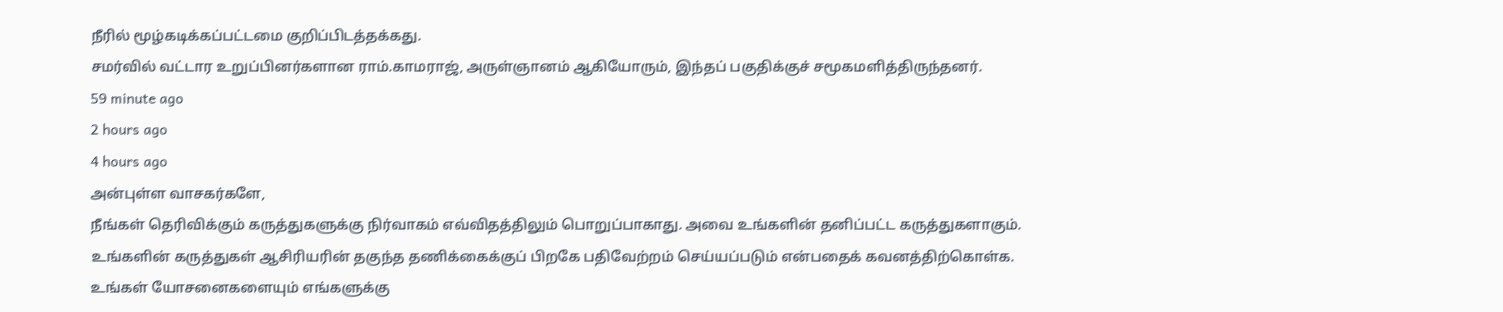நீரில் மூழ்கடிக்கப்பட்டமை குறிப்பிடத்தக்கது.
சமர்வில் வட்டார உறுப்பினர்களான ராம்.காமராஜ், அருள்ஞானம் ஆகியோரும், இந்தப் பகுதிக்குச் சமூகமளித்திருந்தனர்.
59 minute ago
2 hours ago
4 hours ago
அன்புள்ள வாசகர்களே,
நீங்கள் தெரிவிக்கும் கருத்துகளுக்கு நிர்வாகம் எவ்விதத்திலும் பொறுப்பாகாது. அவை உங்களின் தனிப்பட்ட கருத்துகளாகும். உங்களின் கருத்துகள் ஆசிரியரின் தகுந்த தணிக்கைக்குப் பிறகே பதிவேற்றம் செய்யப்படும் என்பதைக் கவனத்திற்கொள்க. உங்கள் யோசனைகளையும் எங்களுக்கு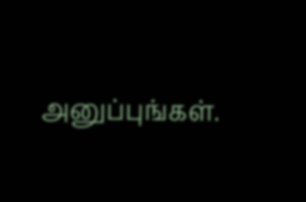அனுப்புங்கள்.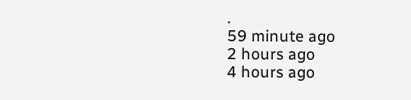.
59 minute ago
2 hours ago
4 hours ago